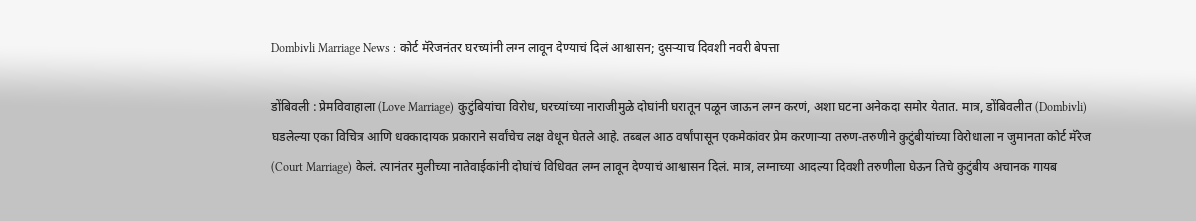Dombivli Marriage News : कोर्ट मॅरेजनंतर घरच्यांनी लग्न लावून देण्याचं दिलं आश्वासन; दुसऱ्याच दिवशी नवरी बेपत्ता

डोंबिवली : प्रेमविवाहाला (Love Marriage) कुटुंबियांचा विरोध, घरच्यांच्या नाराजीमुळे दोघांनी घरातून पळून जाऊन लग्न करणं, अशा घटना अनेकदा समोर येतात. मात्र, डोंबिवलीत (Dombivli) घडलेल्या एका विचित्र आणि धक्कादायक प्रकाराने सर्वांचेच लक्ष वेधून घेतले आहे. तब्बल आठ वर्षांपासून एकमेकांवर प्रेम करणाऱ्या तरुण-तरुणीने कुटुंबीयांच्या विरोधाला न जुमानता कोर्ट मॅरेज (Court Marriage) केलं. त्यानंतर मुलीच्या नातेवाईकांनी दोघांचं विधिवत लग्न लावून देण्याचं आश्वासन दिलं. मात्र, लग्नाच्या आदल्या दिवशी तरुणीला घेऊन तिचे कुटुंबीय अचानक गायब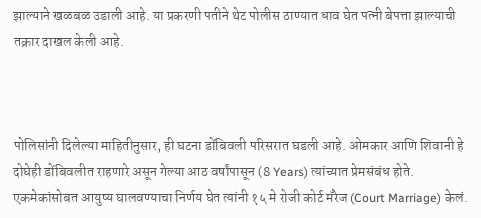झाल्याने खळबळ उडाली आहे. या प्रकरणी पतीने थेट पोलीस ठाण्यात धाव घेत पत्नी बेपत्ता झाल्याची तक्रार दाखल केली आहे.



पोलिसांनी दिलेल्या माहितीनुसार, ही घटना डोंबिवली परिसरात घडली आहे. ओमकार आणि शिवानी हे दोघेही डोंबिवलीत राहणारे असून गेल्या आठ वर्षांपासून (8 Years) त्यांच्यात प्रेमसंबंध होते. एकमेकांसोबत आयुष्य घालवण्याचा निर्णय घेत त्यांनी १५ मे रोजी कोर्ट मॅरेज (Court Marriage) केलं.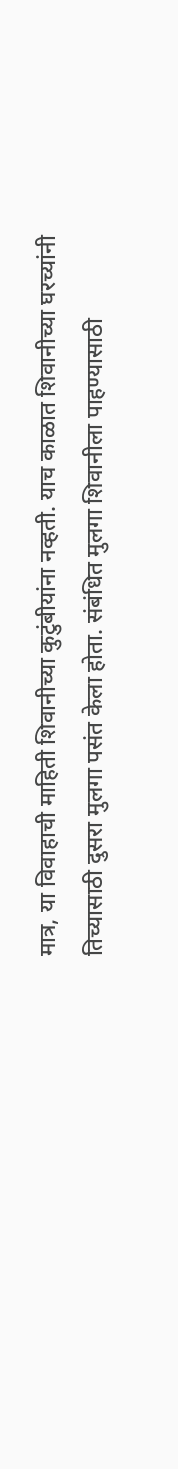मात्र, या विवाहाची माहिती शिवानीच्या कुटुंबीयांना नव्हती. याच काळात शिवानीच्या घरच्यांनी तिच्यासाठी दुसरा मुलगा पसंत केला होता. संबंधित मुलगा शिवानीला पाहण्यासाठी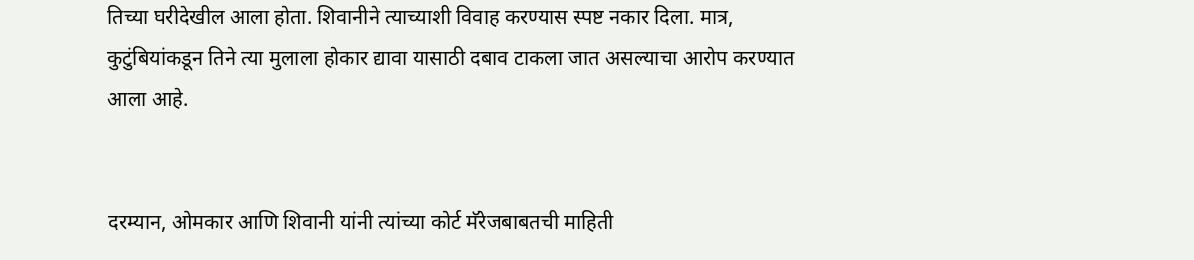तिच्या घरीदेखील आला होता. शिवानीने त्याच्याशी विवाह करण्यास स्पष्ट नकार दिला. मात्र, कुटुंबियांकडून तिने त्या मुलाला होकार द्यावा यासाठी दबाव टाकला जात असल्याचा आरोप करण्यात आला आहे.


दरम्यान, ओमकार आणि शिवानी यांनी त्यांच्या कोर्ट मॅरेजबाबतची माहिती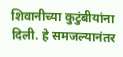शिवानीच्या कुटुंबीयांना दिली. हे समजल्यानंतर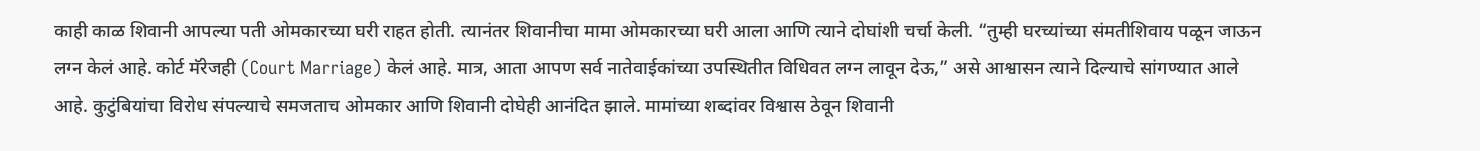काही काळ शिवानी आपल्या पती ओमकारच्या घरी राहत होती. त्यानंतर शिवानीचा मामा ओमकारच्या घरी आला आणि त्याने दोघांशी चर्चा केली. “तुम्ही घरच्यांच्या संमतीशिवाय पळून जाऊन लग्न केलं आहे. कोर्ट मॅरेजही (Court Marriage) केलं आहे. मात्र, आता आपण सर्व नातेवाईकांच्या उपस्थितीत विधिवत लग्न लावून देऊ,” असे आश्वासन त्याने दिल्याचे सांगण्यात आले आहे. कुटुंबियांचा विरोध संपल्याचे समजताच ओमकार आणि शिवानी दोघेही आनंदित झाले. मामांच्या शब्दांवर विश्वास ठेवून शिवानी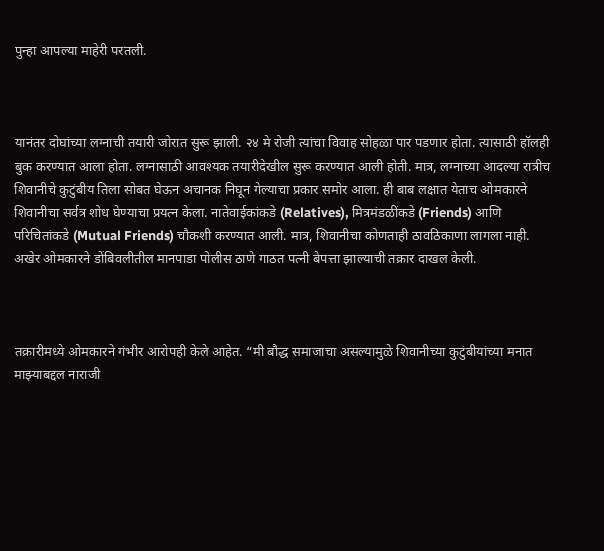पुन्हा आपल्या माहेरी परतली.



यानंतर दोघांच्या लग्नाची तयारी जोरात सुरू झाली. २४ मे रोजी त्यांचा विवाह सोहळा पार पडणार होता. त्यासाठी हॉलही बुक करण्यात आला होता. लग्नासाठी आवश्यक तयारीदेखील सुरू करण्यात आली होती. मात्र, लग्नाच्या आदल्या रात्रीच शिवानीचे कुटुंबीय तिला सोबत घेऊन अचानक निघून गेल्याचा प्रकार समोर आला. ही बाब लक्षात येताच ओमकारने शिवानीचा सर्वत्र शोध घेण्याचा प्रयत्न केला. नातेवाईकांकडे (Relatives), मित्रमंडळींकडे (Friends) आणि परिचितांकडे (Mutual Friends) चौकशी करण्यात आली. मात्र, शिवानीचा कोणताही ठावठिकाणा लागला नाही. अखेर ओमकारने डोंबिवलीतील मानपाडा पोलीस ठाणे गाठत पत्नी बेपत्ता झाल्याची तक्रार दाखल केली.



तक्रारीमध्ये ओमकारने गंभीर आरोपही केले आहेत. “मी बौद्ध समाजाचा असल्यामुळे शिवानीच्या कुटुंबीयांच्या मनात माझ्याबद्दल नाराजी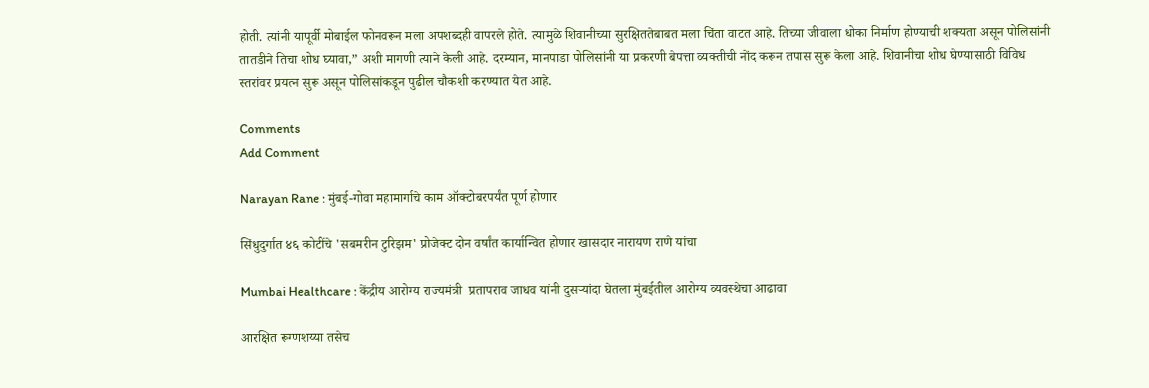होती. त्यांनी यापूर्वी मोबाईल फोनवरून मला अपशब्दही वापरले होते. त्यामुळे शिवानीच्या सुरक्षिततेबाबत मला चिंता वाटत आहे. तिच्या जीवाला धोका निर्माण होण्याची शक्यता असून पोलिसांनी तातडीने तिचा शोध घ्यावा,” अशी मागणी त्याने केली आहे. दरम्यान, मानपाडा पोलिसांनी या प्रकरणी बेपत्ता व्यक्तीची नोंद करून तपास सुरू केला आहे. शिवानीचा शोध घेण्यासाठी विविध स्तरांवर प्रयत्न सुरू असून पोलिसांकडून पुढील चौकशी करण्यात येत आहे.

Comments
Add Comment

Narayan Rane : मुंबई-गोवा महामार्गाचे काम ऑक्टोबरपर्यंत पूर्ण होणार

सिंधुदुर्गात ४६ कोटींचे 'सबमरीन टुरिझम' प्रोजेक्ट दोन वर्षांत कार्यान्वित होणार खासदार नारायण राणे यांचा

Mumbai Healthcare : केंद्रीय आरोग्य राज्यमंत्री  प्रतापराव जाधव यांनी दुसऱ्यांदा घेतला मुंबईतील आरोग्य व्यवस्थेचा आढावा

आरक्षित रूग्णशय्या तसेच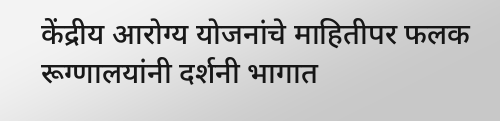केंद्रीय आरोग्य योजनांचे माहितीपर फलक रूग्णालयांनी दर्शनी भागात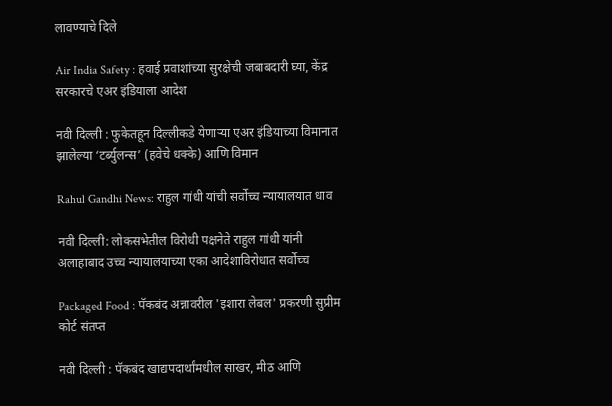लावण्याचे दिले

Air India Safety : हवाई प्रवाशांच्या सुरक्षेची जबाबदारी घ्या, केंद्र सरकारचे एअर इंडियाला आदेश

नवी दिल्ली : फुकेतहून दिल्लीकडे येणाऱ्या एअर इंडियाच्या विमानात झालेल्या ‘टर्ब्युलन्स’ (हवेचे धक्के) आणि विमान

Rahul Gandhi News: राहुल गांधी यांची सर्वोच्च न्यायालयात धाव

नवी दिल्ली: लोकसभेतील विरोधी पक्षनेते राहुल गांधी यांनी अलाहाबाद उच्च न्यायालयाच्या एका आदेशाविरोधात सर्वोच्च

Packaged Food : पॅकबंद अन्नावरील 'इशारा लेबल' प्रकरणी सुप्रीम कोर्ट संतप्त

नवी दिल्ली : पॅकबंद खाद्यपदार्थांमधील साखर, मीठ आणि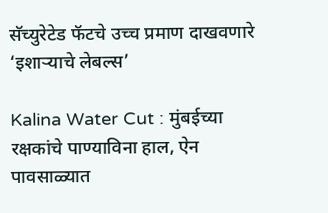सॅच्युरेटेड फॅटचे उच्च प्रमाण दाखवणारे ‘इशाऱ्याचे लेबल्स’

Kalina Water Cut : मुंबईच्या रक्षकांचे पाण्याविना हाल, ऐन पावसाळ्यात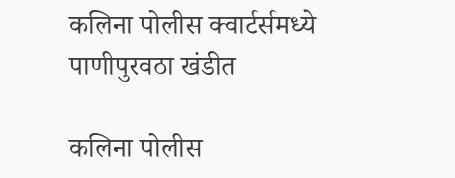कलिना पोलीस क्वार्टर्समध्ये पाणीपुरवठा खंडीत

कलिना पोलीस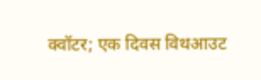क्वॉटर; एक दिवस विथआउट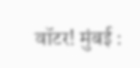वॉटर! मुंबई :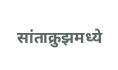सांताक्रुझमध्ये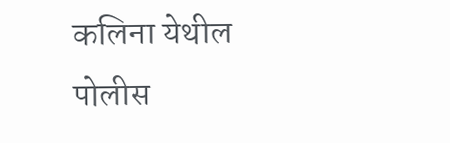कलिना येथील पोलीस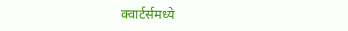क्वार्टर्समध्ये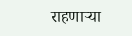राहणाऱ्या